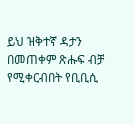ይህ ዝቅተኛ ዳታን በመጠቀም ጽሑፍ ብቻ የሚቀርብበት የቢቢሲ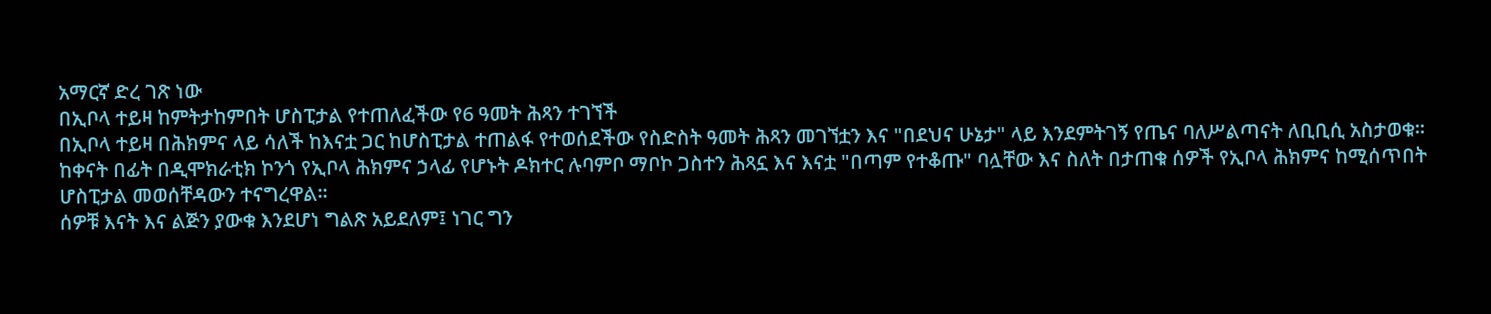አማርኛ ድረ ገጽ ነው
በኢቦላ ተይዛ ከምትታከምበት ሆስፒታል የተጠለፈችው የ6 ዓመት ሕጻን ተገኘች
በኢቦላ ተይዛ በሕክምና ላይ ሳለች ከእናቷ ጋር ከሆስፒታል ተጠልፋ የተወሰደችው የስድስት ዓመት ሕጻን መገኘቷን እና "በደህና ሁኔታ" ላይ እንደምትገኝ የጤና ባለሥልጣናት ለቢቢሲ አስታወቁ።
ከቀናት በፊት በዲሞክራቲክ ኮንጎ የኢቦላ ሕክምና ኃላፊ የሆኑት ዶክተር ሉባምቦ ማቦኮ ጋስተን ሕጻኗ እና እናቷ "በጣም የተቆጡ" ባሏቸው እና ስለት በታጠቁ ሰዎች የኢቦላ ሕክምና ከሚሰጥበት ሆስፒታል መወሰቸዳውን ተናግረዋል።
ሰዎቹ እናት እና ልጅን ያውቁ እንደሆነ ግልጽ አይደለም፤ ነገር ግን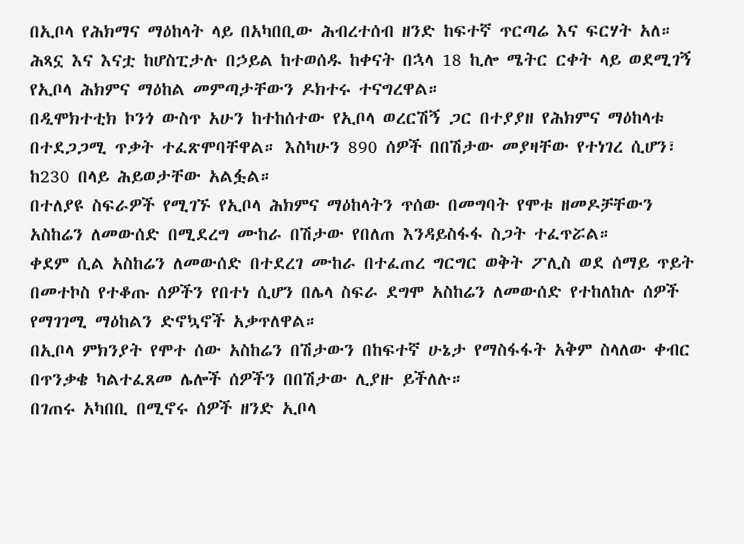በኢቦላ የሕክማና ማዕከላት ላይ በአካበቢው ሕብረተሰብ ዘንድ ከፍተኛ ጥርጣሬ እና ፍርሃት አለ።
ሕጻኗ እና እናቷ ከሆስፒታሉ በኃይል ከተወሰዱ ከቀናት በኋላ 18 ኪሎ ሜትር ርቀት ላይ ወደሚገኝ የኢቦላ ሕክምና ማዕከል መምጣታቸውን ዶክተሩ ተናግረዋል።
በዲሞክተቲክ ኮንጎ ውስጥ አሁን ከተከሰተው የኢቦላ ወረርሽኝ ጋር በተያያዘ የሕክምና ማዕከላቱ በተደጋጋሚ ጥቃት ተፈጽሞባቸዋል። እስካሁን 890 ሰዎች በበሽታው መያዛቸው የተነገረ ሲሆን፣ ከ230 በላይ ሕይወታቸው አልፏል።
በተለያዩ ስፍራዎች የሚገኙ የኢቦላ ሕክምና ማዕከላትን ጥሰው በመግባት የሞቱ ዘመዶቻቸውን አስከሬን ለመውሰድ በሚደረግ ሙከራ በሽታው የበለጠ እንዳይስፋፋ ስጋት ተፈጥሯል።
ቀደም ሲል አስከሬን ለመውሰድ በተደረገ ሙከራ በተፈጠረ ግርግር ወቅት ፖሊስ ወደ ሰማይ ጥይት በመተኮስ የተቆጡ ሰዎችን የበተነ ሲሆን በሌላ ስፍራ ደግሞ አስከሬን ለመውሰድ የተከለከሉ ሰዎች የማገገሚ ማዕከልን ድኖኳኖች አቃጥለዋል።
በኢቦላ ምክንያት የሞተ ሰው አስከሬን በሽታውን በከፍተኛ ሁኔታ የማስፋፋት አቅም ስላለው ቀብር በጥንቃቄ ካልተፈጸመ ሌሎች ሰዎችን በበሽታው ሊያዙ ይችለሉ።
በገጠሩ አካበቢ በሚኖሩ ሰዎች ዘንድ ኢቦላ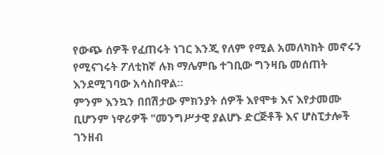የውጭ ሰዎች የፈጠሩት ነገር እንጂ የለም የሚል አመለካከት መኖሩን የሚናገሩት ፖለቲከኛ ሉክ ማሌምቤ ተገቢው ግንዛቤ መሰጠት እንደሚገባው አሳስበዋል።
ምንም እንኳን በበሽታው ምክንያት ሰዎች እየሞቱ እና እየታመሙ ቢሆንም ነዋሪዎች "መንግሥታዊ ያልሆኑ ድርጅቶች እና ሆስፒታሎች ገንዘብ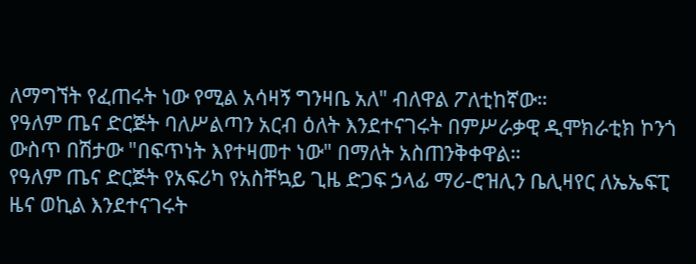ለማግኘት የፈጠሩት ነው የሚል አሳዛኝ ግንዛቤ አለ" ብለዋል ፖለቲከኛው።
የዓለም ጤና ድርጅት ባለሥልጣን አርብ ዕለት እንደተናገሩት በምሥራቃዊ ዲሞክራቲክ ኮንጎ ውስጥ በሽታው "በፍጥነት እየተዛመተ ነው" በማለት አስጠንቅቀዋል።
የዓለም ጤና ድርጅት የአፍሪካ የአስቸኳይ ጊዜ ድጋፍ ኃላፊ ማሪ-ሮዝሊን ቤሊዛየር ለኤኤፍፒ ዜና ወኪል እንደተናገሩት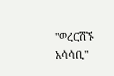"ወረርሽኙ አሳሳቢ"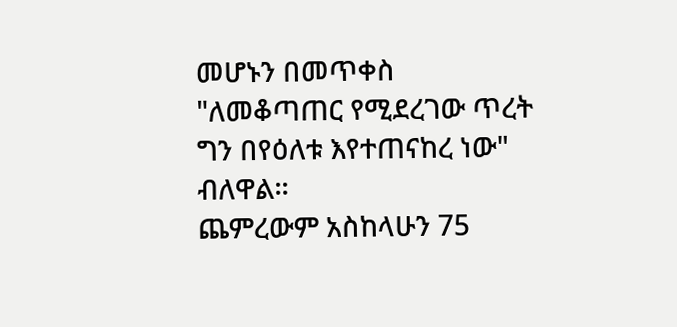መሆኑን በመጥቀስ "ለመቆጣጠር የሚደረገው ጥረት ግን በየዕለቱ እየተጠናከረ ነው" ብለዋል።
ጨምረውም አስከላሁን 75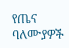የጤና ባለሙያዎች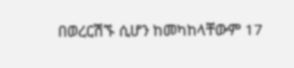በወረርሽኙ ሲሆን ከመካከላቸውም 17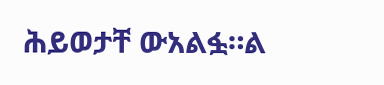ሕይወታቸ ውአልፏ።ል